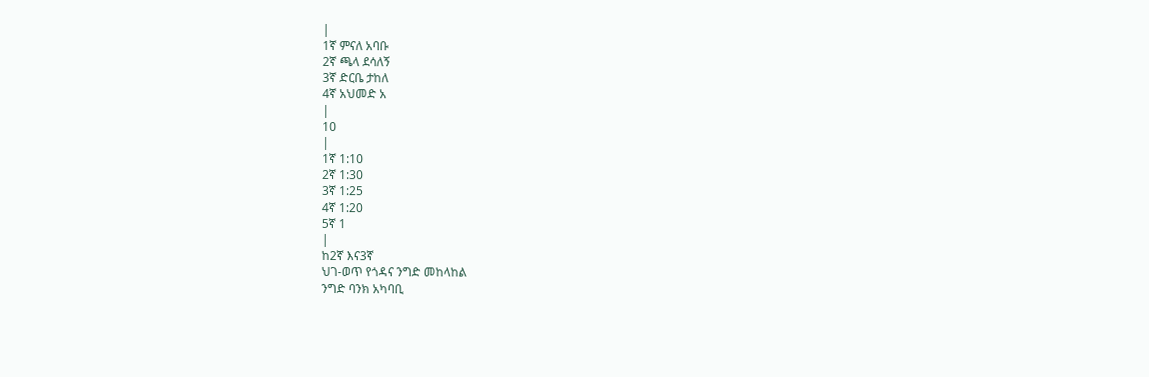|
1ኛ ምናለ አባቡ
2ኛ ጫላ ደሳለኝ
3ኛ ድርቤ ታከለ
4ኛ አህመድ አ
|
10
|
1ኛ 1:10
2ኛ 1:30
3ኛ 1:25
4ኛ 1:20
5ኛ 1
|
ከ2ኛ እና3ኛ
ህገ-ወጥ የጎዳና ንግድ መከላከል
ንግድ ባንክ አካባቢ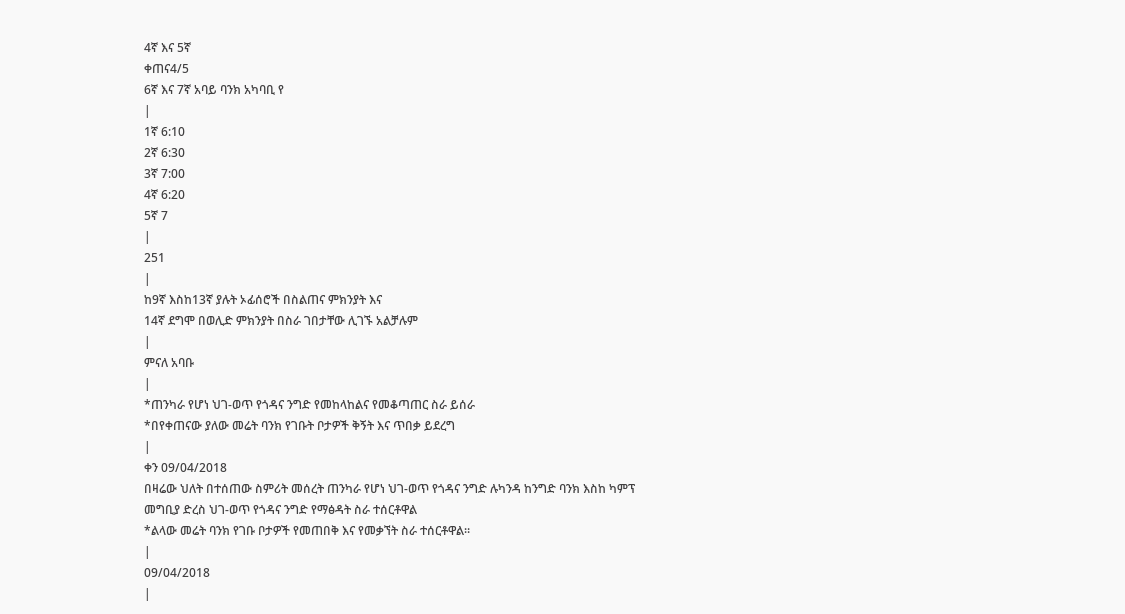4ኛ እና 5ኛ
ቀጠና4/5
6ኛ እና 7ኛ አባይ ባንክ አካባቢ የ
|
1ኛ 6:10
2ኛ 6:30
3ኛ 7:00
4ኛ 6:20
5ኛ 7
|
251
|
ከ9ኛ እስከ13ኛ ያሉት ኦፊሰሮች በስልጠና ምክንያት እና
14ኛ ደግሞ በወሊድ ምክንያት በስራ ገበታቸው ሊገኙ አልቻሉም
|
ምናለ አባቡ
|
*ጠንካራ የሆነ ህገ-ወጥ የጎዳና ንግድ የመከላከልና የመቆጣጠር ስራ ይሰራ
*በየቀጠናው ያለው መሬት ባንክ የገቡት ቦታዎች ቅኝት እና ጥበቃ ይደረግ
|
ቀን 09/04/2018
በዛሬው ህለት በተሰጠው ስምሪት መሰረት ጠንካራ የሆነ ህገ-ወጥ የጎዳና ንግድ ሉካንዳ ከንግድ ባንክ እስከ ካምፕ መግቢያ ድረስ ህገ-ወጥ የጎዳና ንግድ የማፅዳት ስራ ተሰርቶዋል
*ልላው መሬት ባንክ የገቡ ቦታዎች የመጠበቅ እና የመቃኘት ስራ ተሰርቶዋል።
|
09/04/2018
|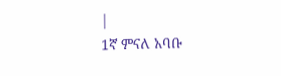|
1ኛ ምናለ አባቡ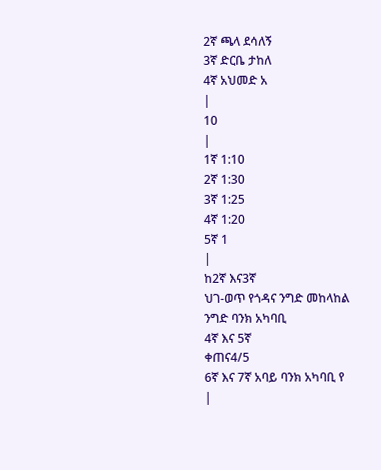2ኛ ጫላ ደሳለኝ
3ኛ ድርቤ ታከለ
4ኛ አህመድ አ
|
10
|
1ኛ 1:10
2ኛ 1:30
3ኛ 1:25
4ኛ 1:20
5ኛ 1
|
ከ2ኛ እና3ኛ
ህገ-ወጥ የጎዳና ንግድ መከላከል
ንግድ ባንክ አካባቢ
4ኛ እና 5ኛ
ቀጠና4/5
6ኛ እና 7ኛ አባይ ባንክ አካባቢ የ
|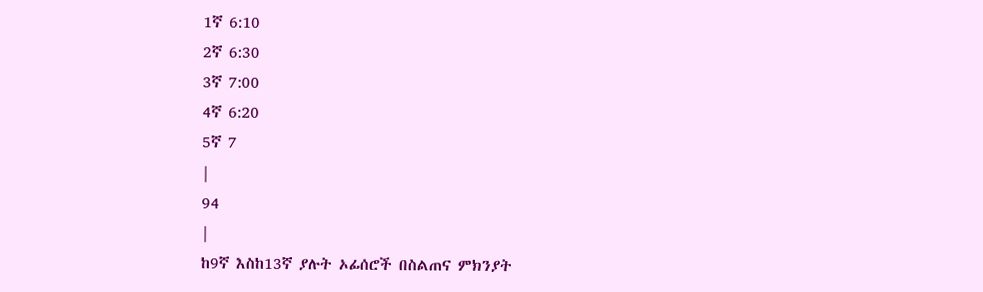1ኛ 6:10
2ኛ 6:30
3ኛ 7:00
4ኛ 6:20
5ኛ 7
|
94
|
ከ9ኛ እስከ13ኛ ያሉት ኦፊሰሮች በስልጠና ምክንያት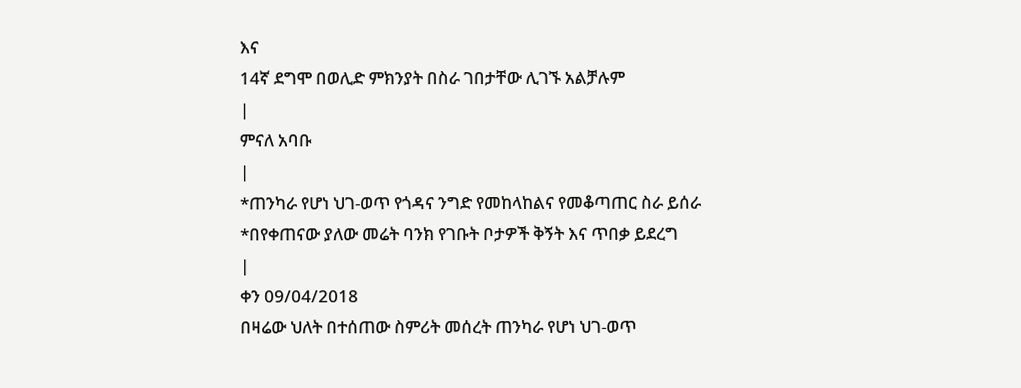እና
14ኛ ደግሞ በወሊድ ምክንያት በስራ ገበታቸው ሊገኙ አልቻሉም
|
ምናለ አባቡ
|
*ጠንካራ የሆነ ህገ-ወጥ የጎዳና ንግድ የመከላከልና የመቆጣጠር ስራ ይሰራ
*በየቀጠናው ያለው መሬት ባንክ የገቡት ቦታዎች ቅኝት እና ጥበቃ ይደረግ
|
ቀን 09/04/2018
በዛሬው ህለት በተሰጠው ስምሪት መሰረት ጠንካራ የሆነ ህገ-ወጥ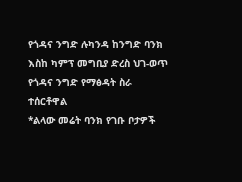የጎዳና ንግድ ሉካንዳ ከንግድ ባንክ እስከ ካምፕ መግቢያ ድረስ ህገ-ወጥ የጎዳና ንግድ የማፅዳት ስራ ተሰርቶዋል
*ልላው መሬት ባንክ የገቡ ቦታዎች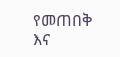የመጠበቅ እና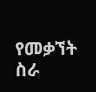የመቃኘት ስራ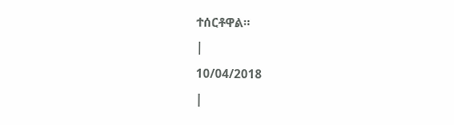ተሰርቶዋል።
|
10/04/2018
|